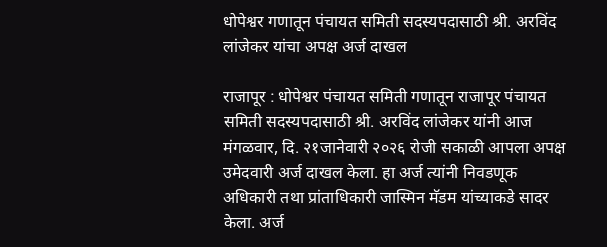धोपेश्वर गणातून पंचायत समिती सदस्यपदासाठी श्री. अरविंद लांजेकर यांचा अपक्ष अर्ज दाखल

राजापूर : धोपेश्वर पंचायत समिती गणातून राजापूर पंचायत समिती सदस्यपदासाठी श्री. अरविंद लांजेकर यांनी आज मंगळवार, दि. २१जानेवारी २०२६ रोजी सकाळी आपला अपक्ष उमेदवारी अर्ज दाखल केला. हा अर्ज त्यांनी निवडणूक अधिकारी तथा प्रांताधिकारी जास्मिन मॅडम यांच्याकडे सादर केला. अर्ज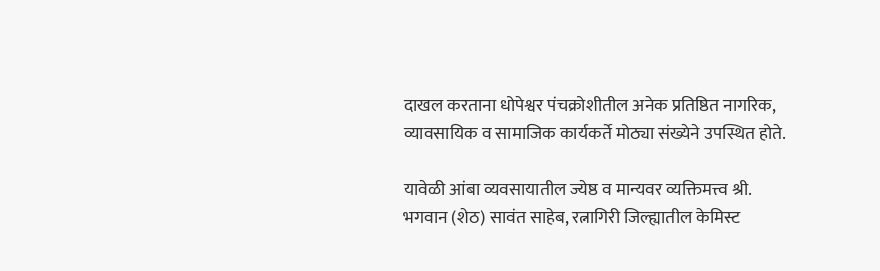दाखल करताना धोपेश्वर पंचक्रोशीतील अनेक प्रतिष्ठित नागरिक, व्यावसायिक व सामाजिक कार्यकर्ते मोठ्या संख्येने उपस्थित होते.

यावेळी आंबा व्यवसायातील ज्येष्ठ व मान्यवर व्यक्तिमत्त्व श्री. भगवान (शेठ) सावंत साहेब, रत्नागिरी जिल्ह्यातील केमिस्ट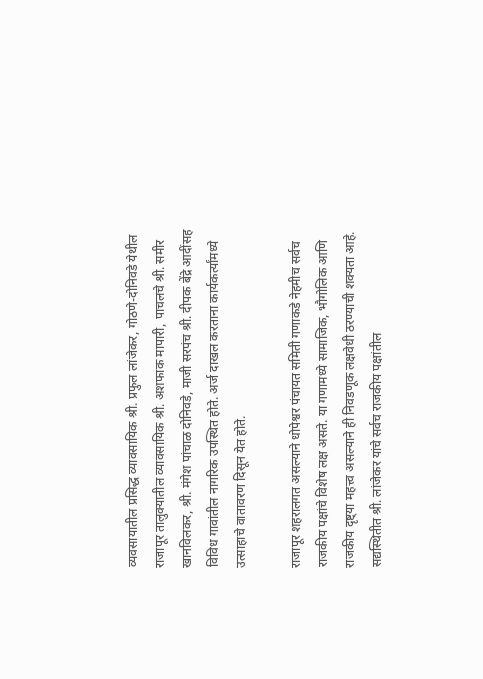व्यवसायातील प्रसिद्ध व्यावसायिक श्री. प्रफुल लांजेकर, गोठणे-दोनिवडे येथील राजापूर तालुक्यातील व्यावसायिक श्री. अशफाक मापारी, पाचलचे श्री. समीर खानविलकर, श्री. मंगेश पांचाळ दोनिवडे, माजी सरपंच श्री. दीपक बेंद्रे आदींसह विविध गावांतील नागरिक उपस्थित होते. अर्ज दाखल करताना कार्यकर्त्यांमध्ये उत्साहाचे वातावरण दिसून येत होते.

राजापूर शहरालगत असल्याने धोपेश्वर पंचायत समिती गणाकडे नेहमीच सर्वच राजकीय पक्षांचे विशेष लक्ष असते. या गणामध्ये सामाजिक, भौगोलिक आणि राजकीय दृष्ट्या महत्त्व असल्याने ही निवडणूक लक्षवेधी ठरण्याची शक्यता आहे. सद्यस्थितीत श्री. लांजेकर यांचे सर्वच राजकीय पक्षांतील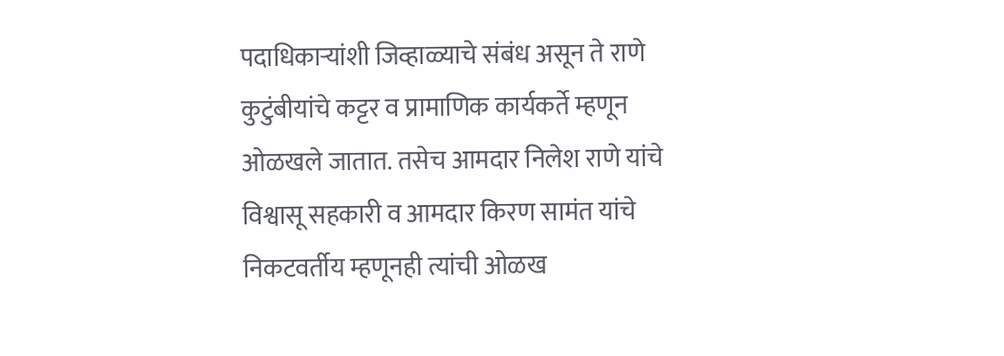पदाधिकाऱ्यांशी जिव्हाळ्याचे संबंध असून ते राणे कुटुंबीयांचे कट्टर व प्रामाणिक कार्यकर्ते म्हणून ओळखले जातात. तसेच आमदार निलेश राणे यांचे विश्वासू सहकारी व आमदार किरण सामंत यांचे निकटवर्तीय म्हणूनही त्यांची ओळख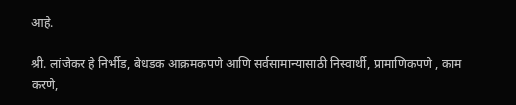आहे.

श्री. लांजेकर हे निर्भीड, बेधडक आक्रमकपणे आणि सर्वसामान्यासाठी निस्वार्थी, प्रामाणिकपणे , काम करणे,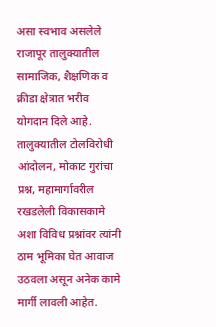असा स्वभाव असलेले राजापूर तालुक्यातील सामाजिक, शैक्षणिक व क्रीडा क्षेत्रात भरीव योगदान दिले आहे. तालुक्यातील टोलविरोधी आंदोलन, मोकाट गुरांचा प्रश्न, महामार्गावरील रखडलेली विकासकामे अशा विविध प्रश्नांवर त्यांनी ठाम भूमिका घेत आवाज उठवला असून अनेक कामे मार्गी लावली आहेत.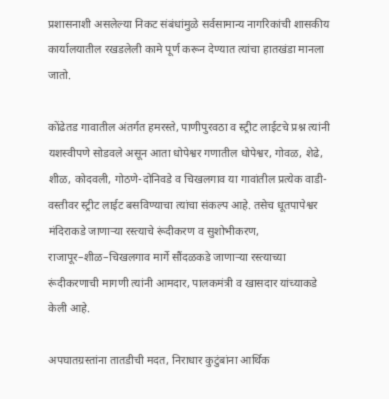प्रशासनाशी असलेल्या निकट संबंधांमुळे सर्वसामान्य नागरिकांची शासकीय कार्यालयातील रखडलेली कामे पूर्ण करून देण्यात त्यांचा हातखंडा मानला जातो.

कोंढेतड गावातील अंतर्गत हमरस्ते, पाणीपुरवठा व स्ट्रीट लाईटचे प्रश्न त्यांनी यशस्वीपणे सोडवले असून आता धोपेश्वर गणातील धोपेश्वर, गोवळ, शेढे, शीळ, कोदवली, गोठणे-दोनिवडे व चिखलगाव या गावांतील प्रत्येक वाडी-वस्तीवर स्ट्रीट लाईट बसविण्याचा त्यांचा संकल्प आहे. तसेच धूतपापेश्वर मंदिराकडे जाणाऱ्या रस्त्याचे रूंदीकरण व सुशोभीकरण, राजापूर–शीळ–चिखलगाव मार्गे सौंदळकडे जाणाऱ्या रस्त्याच्या रूंदीकरणाची मागणी त्यांनी आमदार, पालकमंत्री व खासदार यांच्याकडे केली आहे.

अपघातग्रस्तांना तातडीची मदत, निराधार कुटुंबांना आर्थिक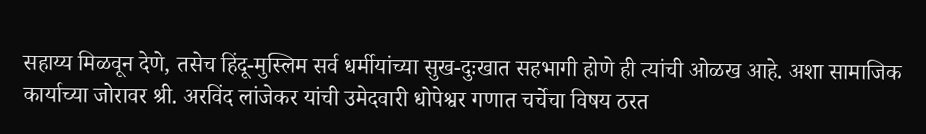सहाय्य मिळवून देणे, तसेच हिंदू-मुस्लिम सर्व धर्मीयांच्या सुख-दुःखात सहभागी होणे ही त्यांची ओळख आहे. अशा सामाजिक कार्याच्या जोरावर श्री. अरविंद लांजेकर यांची उमेदवारी धोपेश्वर गणात चर्चेचा विषय ठरत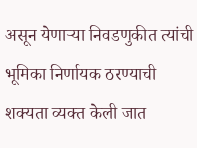असून येणाऱ्या निवडणुकीत त्यांची भूमिका निर्णायक ठरण्याची शक्यता व्यक्त केली जात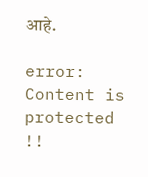आहे.

error: Content is protected !!